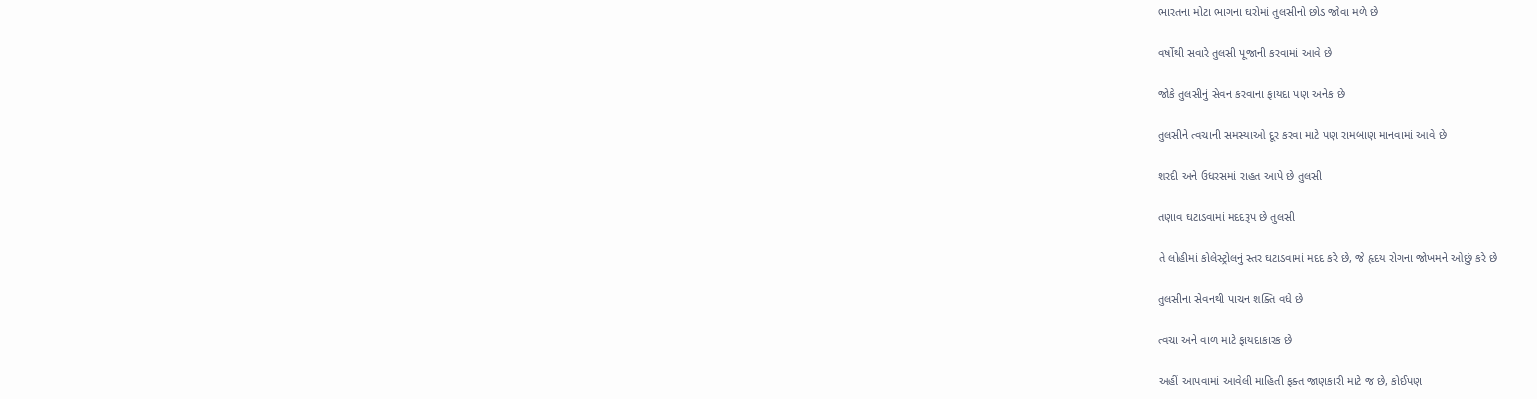ભારતના મોટા ભાગના ઘરોમાં તુલસીનો છોડ જોવા મળે છે

વર્ષોથી સવારે તુલસી પૂજાની કરવામાં આવે છે

જોકે તુલસીનું સેવન કરવાના ફાયદા પણ અનેક છે

તુલસીને ત્વચાની સમસ્યાઓ દૂર કરવા માટે પણ રામબાણ માનવામાં આવે છે

શરદી અને ઉધરસમાં રાહત આપે છે તુલસી

તણાવ ઘટાડવામાં મદદરૂપ છે તુલસી

તે લોહીમાં કોલેસ્ટ્રોલનું સ્તર ઘટાડવામાં મદદ કરે છે, જે હૃદય રોગના જોખમને ઓછું કરે છે

તુલસીના સેવનથી પાચન શક્તિ વધે છે

ત્વચા અને વાળ માટે ફાયદાકારક છે

અહીં આપવામાં આવેલી માહિતી ફક્ત જાણકારી માટે જ છે, કોઈપણ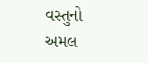વસ્તુનો અમલ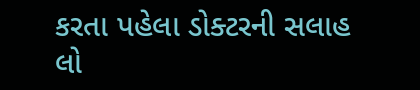કરતા પહેલા ડોક્ટરની સલાહ લો